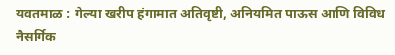यवतमाळ : गेल्या खरीप हंगामात अतिवृष्टी, अनियमित पाऊस आणि विविध नैसर्गिक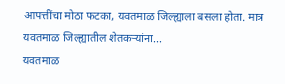आपत्तींचा मोठा फटका, यवतमाळ जिल्ह्याला बसला होता. मात्र यवतमाळ जिल्ह्यातील शेतकऱ्यांना...
यवतमाळ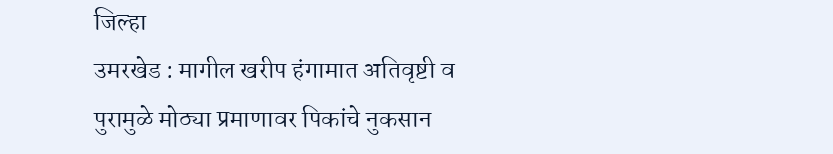जिल्हा
उमरखेड : मागील खरीप हंगामात अतिवृष्टी व पुरामुळे मोठ्या प्रमाणावर पिकांचे नुकसान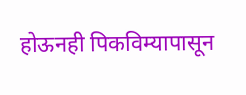होऊनही पिकविम्यापासून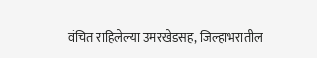वंचित राहिलेल्या उमरखेडसह, जिल्हाभरातील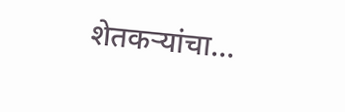शेतकऱ्यांचा...